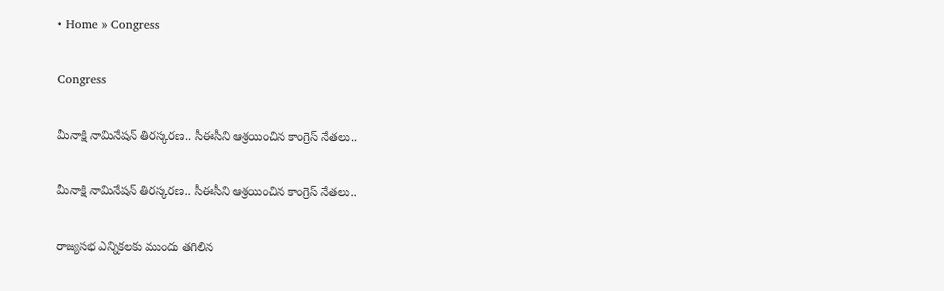• Home » Congress

Congress

మీనాక్షి నామినేషన్‌ తిరస్కరణ.. సీఈసీని ఆశ్రయించిన కాంగ్రెస్‌ నేతలు..

మీనాక్షి నామినేషన్‌ తిరస్కరణ.. సీఈసీని ఆశ్రయించిన కాంగ్రెస్‌ నేతలు..

రాజ్యసభ ఎన్నికలకు ముందు తగిలిన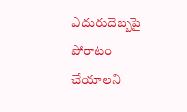ఎదురుదెబ్బపై పోరాటం చేయాలని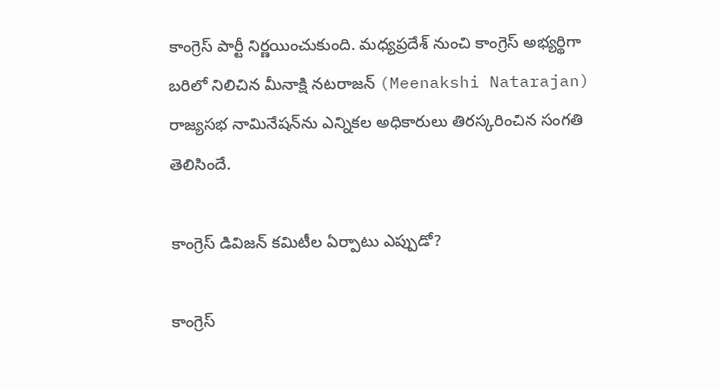కాంగ్రెస్ పార్టీ నిర్ణయించుకుంది. మధ్యప్రదేశ్ నుంచి కాంగ్రెస్ అభ్యర్థిగా బరిలో నిలిచిన మీనాక్షి నటరాజన్ (Meenakshi Natarajan) రాజ్యసభ నామినేషన్‌ను ఎన్నికల అధికారులు తిరస్కరించిన సంగతి తెలిసిందే.

కాంగ్రెస్‌ డివిజన్‌ కమిటీల ఏర్పాటు ఎప్పుడో?

కాంగ్రెస్‌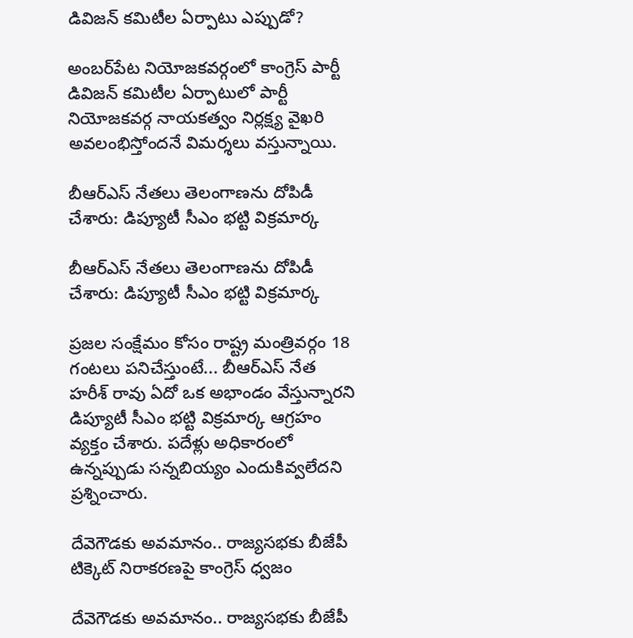డివిజన్‌ కమిటీల ఏర్పాటు ఎప్పుడో?

అంబర్‌పేట నియోజకవర్గంలో కాంగ్రెస్‌ పార్టీ డివిజన్‌ కమిటీల ఏర్పాటులో పార్టీ నియోజకవర్గ నాయకత్వం నిర్లక్ష్య వైఖరి అవలంభిస్తోందనే విమర్శలు వస్తున్నాయి.

బీఆర్‌ఎస్ నేతలు తెలంగాణను దోపిడీ చేశారు: డిప్యూటీ సీఎం భట్టి విక్రమార్క

బీఆర్‌ఎస్ నేతలు తెలంగాణను దోపిడీ చేశారు: డిప్యూటీ సీఎం భట్టి విక్రమార్క

ప్రజల సంక్షేమం కోసం రాష్ట్ర మంత్రివర్గం 18 గంటలు పనిచేస్తుంటే... బీఆర్ఎస్ నేత హరీశ్ రావు ఏదో ఒక అభాండం వేస్తున్నారని డిప్యూటీ సీఎం భట్టి విక్రమార్క ఆగ్రహం వ్యక్తం చేశారు. పదేళ్లు అధికారంలో ఉన్నప్పుడు సన్నబియ్యం ఎందుకివ్వలేదని ప్రశ్నించారు.

దేవెగౌడకు అవమానం.. రాజ్యసభకు బీజేపీ టిక్కెట్ నిరాకరణపై కాంగ్రెస్ ధ్వజం

దేవెగౌడకు అవమానం.. రాజ్యసభకు బీజేపీ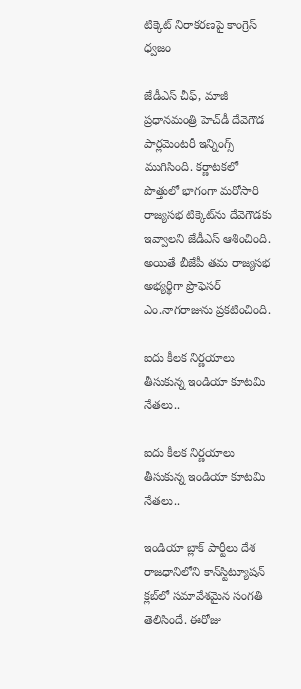టిక్కెట్ నిరాకరణపై కాంగ్రెస్ ధ్వజం

జేడీఎస్ చీఫ్, మాజీ ప్రధానమంత్రి హెచ్‌డీ దేవెగౌడ పార్లమెంటరీ ఇన్నింగ్స్ ముగిసింది. కర్ణాటకలో పొత్తులో భాగంగా మరోసారి రాజ్యసభ టిక్కెట్‌‌ను దేవెగౌడకు ఇవ్వాలని జేడీఎస్ ఆశించింది. అయితే బీజేపీ తమ రాజ్యసభ అభ్యర్థిగా ప్రొఫెసర్ ఎం.నాగరాజును ప్రకటించింది.

ఐదు కీలక నిర్ణయాలు తీసుకున్న ఇండియా కూటమి నేతలు..

ఐదు కీలక నిర్ణయాలు తీసుకున్న ఇండియా కూటమి నేతలు..

ఇండియా బ్లాక్ పార్టీలు దేశ రాజధానిలోని కాన్‌స్టిట్యూషన్ క్లబ్‌లో సమావేశమైన సంగతి తెలిసిందే. ఈరోజు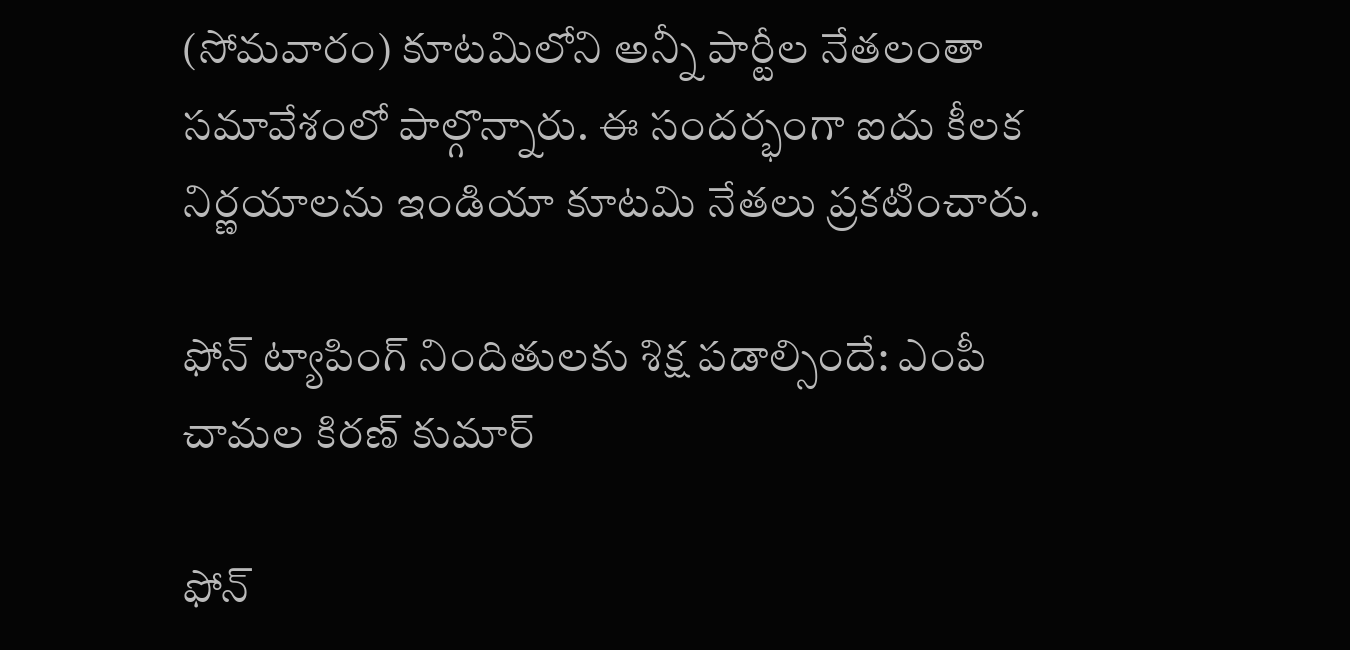(సోమవారం) కూటమిలోని అన్నీ పార్టీల నేతలంతా సమావేశంలో పాల్గొన్నారు. ఈ సందర్భంగా ఐదు కీలక నిర్ణయాలను ఇండియా కూటమి నేతలు ప్రకటించారు.

ఫోన్‌ ట్యాపింగ్ నిందితులకు శిక్ష పడాల్సిందే: ఎంపీ చామల కిరణ్ కుమార్

ఫోన్‌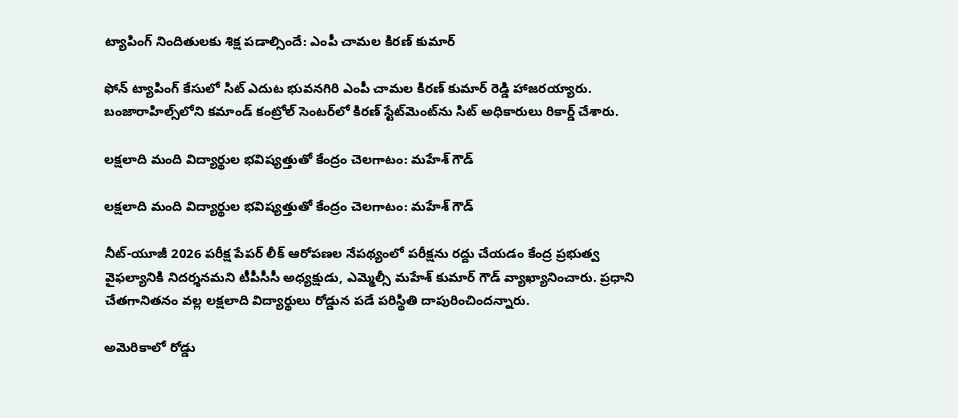ట్యాపింగ్ నిందితులకు శిక్ష పడాల్సిందే: ఎంపీ చామల కిరణ్ కుమార్

ఫోన్ ట్యాపింగ్ కేసులో సిట్ ఎదుట భువనగిరి ఎంపీ చామల కిరణ్ కుమార్ రెడ్డి హాజరయ్యారు. బంజారాహి‌ల్స్‌లోని కమాండ్ కంట్రోల్ సెంటర్‌లో కిరణ్ స్టేట్‌మెంట్‌ను సిట్ అధికారులు రికార్డ్ చేశారు.

లక్షలాది మంది విద్యార్థుల భవిష్యత్తుతో కేంద్రం చెలగాటం: మహేశ్ గౌడ్

లక్షలాది మంది విద్యార్థుల భవిష్యత్తుతో కేంద్రం చెలగాటం: మహేశ్ గౌడ్

నీట్-యూజీ 2026 పరీక్ష పేపర్ లీక్ ఆరోపణల నేపథ్యంలో పరీక్షను రద్దు చేయడం కేంద్ర ప్రభుత్వ వైఫల్యానికి నిదర్శనమని టీపీసీసీ అధ్యక్షుడు, ఎమ్మెల్సీ మహేశ్ కుమార్ గౌడ్ వ్యాఖ్యానించారు. ప్రధాని చేతగానితనం వల్ల లక్షలాది విద్యార్థులు రోడ్డున పడే పరిస్థితి దాపురించిందన్నారు.

అమెరికాలో రోడ్డు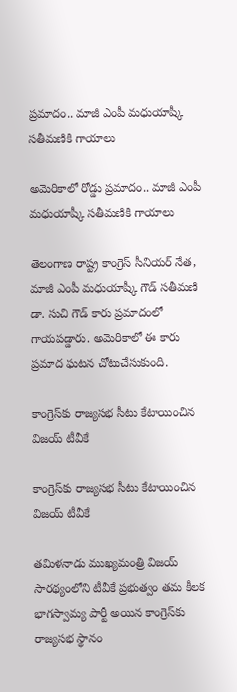ప్రమాదం.. మాజీ ఎంపీ మధుయాష్కీ సతీమణికి గాయాలు

అమెరికాలో రోడ్డు ప్రమాదం.. మాజీ ఎంపీ మధుయాష్కీ సతీమణికి గాయాలు

తెలంగాణ రాష్ట్ర కాంగ్రెస్‌ సీనియర్‌ నేత, మాజీ ఎంపీ మధుయాష్కీ గౌడ్‌ సతీమణి డా. సుచి గౌడ్ కారు ప్రమాదంలో గాయపడ్డారు. అమెరికాలో ఈ కారు ప్రమాద ఘటన చోటుచేసుకుంది.

కాంగ్రెస్‌కు రాజ్యసభ సీటు కేటాయించిన విజయ్ టీవీకే

కాంగ్రెస్‌కు రాజ్యసభ సీటు కేటాయించిన విజయ్ టీవీకే

తమిళనాడు ముఖ్యమంత్రి విజయ్ సారథ్యంలోని టీవీకే ప్రభుత్వం తమ కీలక భాగస్వామ్య పార్టీ అయిన కాంగ్రెస్‌కు రాజ్యసభ స్థానం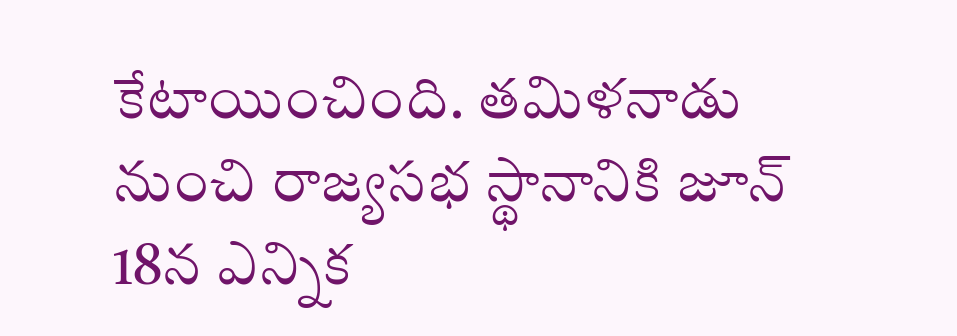కేటాయించింది. తమిళనాడు నుంచి రాజ్యసభ స్థానానికి జూన్ 18న ఎన్నిక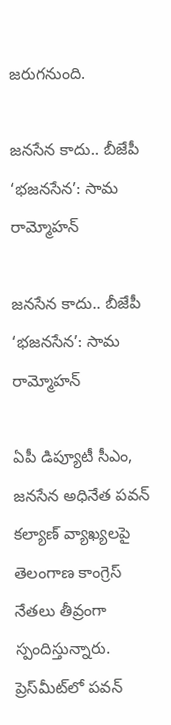జరుగనుంది.

జనసేన కాదు.. బీజేపీ ‘భజనసేన’: సామ రామ్మోహన్

జనసేన కాదు.. బీజేపీ ‘భజనసేన’: సామ రామ్మోహన్

ఏపీ డిప్యూటీ సీఎం, జనసేన అధినేత పవన్ కల్యాణ్ వ్యాఖ్యలపై తెలంగాణ కాంగ్రెస్ నేతలు తీవ్రంగా స్పందిస్తున్నారు. ప్రెస్‌మీట్‌లో పవన్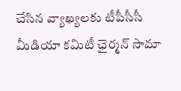చేసిన వ్యాఖ్యలకు టీపీసీసీ మీడియా కమిటీ ఛైర్మన్ సామా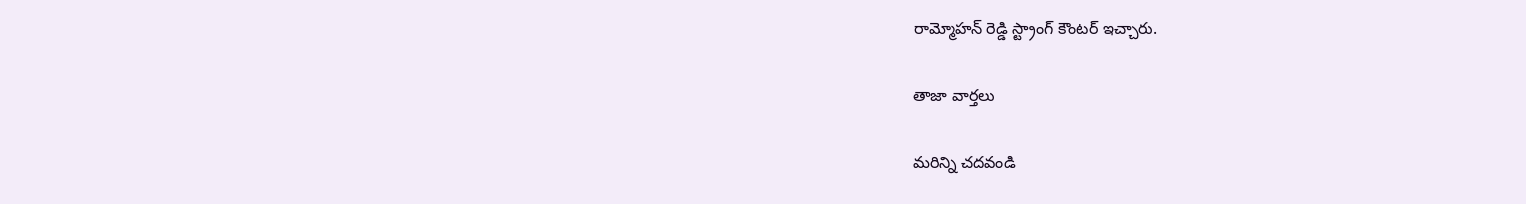రామ్మోహన్ రెడ్డి స్ట్రాంగ్ కౌంటర్ ఇచ్చారు.

తాజా వార్తలు

మరిన్ని చదవండి